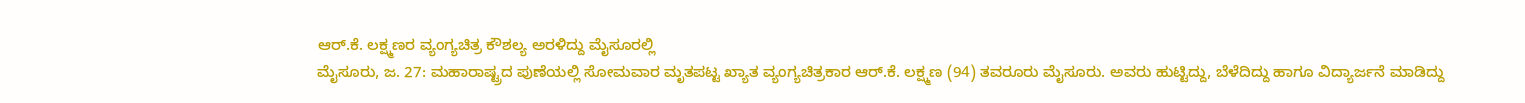ಆರ್.ಕೆ. ಲಕ್ಷ್ಮಣರ ವ್ಯಂಗ್ಯಚಿತ್ರ ಕೌಶಲ್ಯ ಅರಳಿದ್ದು ಮೈಸೂರಲ್ಲಿ
ಮೈಸೂರು, ಜ. 27: ಮಹಾರಾಷ್ಟ್ರದ ಪುಣೆಯಲ್ಲಿ ಸೋಮವಾರ ಮೃತಪಟ್ಟ ಖ್ಯಾತ ವ್ಯಂಗ್ಯಚಿತ್ರಕಾರ ಆರ್.ಕೆ. ಲಕ್ಷ್ಮಣ (94) ತವರೂರು ಮೈಸೂರು. ಅವರು ಹುಟ್ಟಿದ್ದು, ಬೆಳೆದಿದ್ದು ಹಾಗೂ ವಿದ್ಯಾರ್ಜನೆ ಮಾಡಿದ್ದು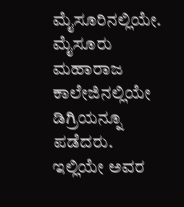ಮೈಸೂರಿನಲ್ಲಿಯೇ.
ಮೈಸೂರು ಮಹಾರಾಜ ಕಾಲೇಜಿನಲ್ಲಿಯೇ ಡಿಗ್ರಿಯನ್ನೂ ಪಡೆದರು. ಇಲ್ಲಿಯೇ ಅವರ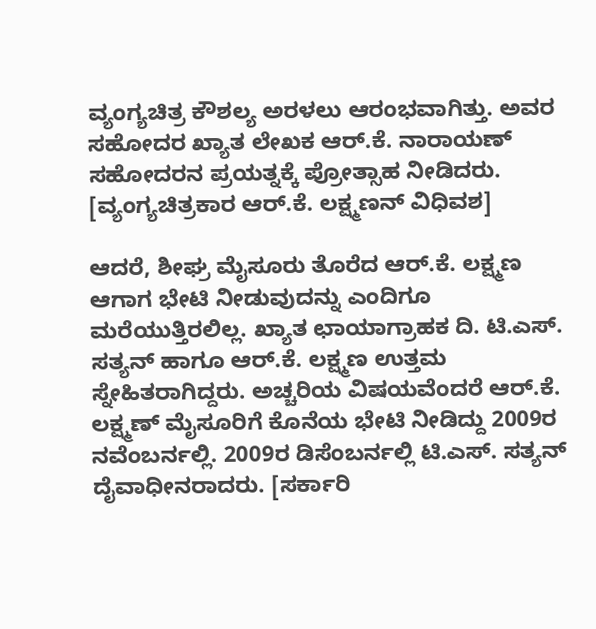ವ್ಯಂಗ್ಯಚಿತ್ರ ಕೌಶಲ್ಯ ಅರಳಲು ಆರಂಭವಾಗಿತ್ತು. ಅವರ ಸಹೋದರ ಖ್ಯಾತ ಲೇಖಕ ಆರ್.ಕೆ. ನಾರಾಯಣ್ ಸಹೋದರನ ಪ್ರಯತ್ನಕ್ಕೆ ಪ್ರೋತ್ಸಾಹ ನೀಡಿದರು. [ವ್ಯಂಗ್ಯಚಿತ್ರಕಾರ ಆರ್.ಕೆ. ಲಕ್ಷ್ಮಣನ್ ವಿಧಿವಶ]

ಆದರೆ, ಶೀಘ್ರ ಮೈಸೂರು ತೊರೆದ ಆರ್.ಕೆ. ಲಕ್ಷ್ಮಣ ಆಗಾಗ ಭೇಟಿ ನೀಡುವುದನ್ನು ಎಂದಿಗೂ ಮರೆಯುತ್ತಿರಲಿಲ್ಲ. ಖ್ಯಾತ ಛಾಯಾಗ್ರಾಹಕ ದಿ. ಟಿ.ಎಸ್. ಸತ್ಯನ್ ಹಾಗೂ ಆರ್.ಕೆ. ಲಕ್ಷ್ಮಣ ಉತ್ತಮ ಸ್ನೇಹಿತರಾಗಿದ್ದರು. ಅಚ್ಚರಿಯ ವಿಷಯವೆಂದರೆ ಆರ್.ಕೆ. ಲಕ್ಷ್ಮಣ್ ಮೈಸೂರಿಗೆ ಕೊನೆಯ ಭೇಟಿ ನೀಡಿದ್ದು 2009ರ ನವೆಂಬರ್ನಲ್ಲಿ. 2009ರ ಡಿಸೆಂಬರ್ನಲ್ಲಿ ಟಿ.ಎಸ್. ಸತ್ಯನ್ ದೈವಾಧೀನರಾದರು. [ಸರ್ಕಾರಿ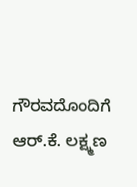ಗೌರವದೊಂದಿಗೆ ಆರ್.ಕೆ. ಲಕ್ಷ್ಮಣ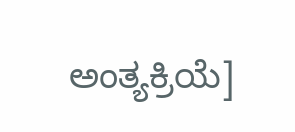ಅಂತ್ಯಕ್ರಿಯೆ]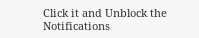Click it and Unblock the Notifications